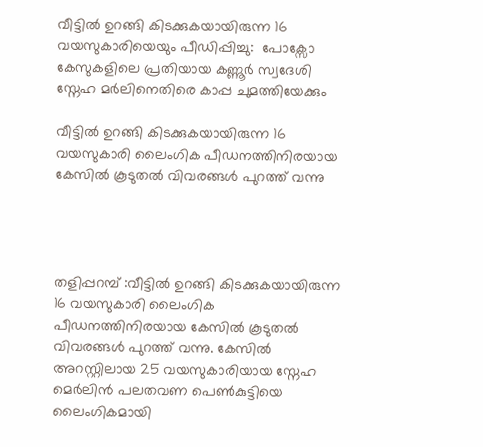വീട്ടിൽ ഉറങ്ങി കിടക്കുകയായിരുന്ന 16 വയസുകാരിയെയും പീഡിപ്പിച്ചു:  പോക്സോ കേസുകളിലെ പ്രതിയായ കണ്ണൂർ സ്വദേശി സ്നേഹ മർലിനെതിരെ കാപ്പ ചുമത്തിയേക്കും

വീട്ടിൽ ഉറങ്ങി കിടക്കുകയായിരുന്ന 16 വയസുകാരി ലൈംഗിക പീഡനത്തിനിരയായ കേസിൽ കൂടുതൽ വിവരങ്ങൾ പുറത്ത് വന്നു




തളിപ്പറമ്പ് :വീട്ടിൽ ഉറങ്ങി കിടക്കുകയായിരുന്ന 16 വയസുകാരി ലൈംഗിക പീഡനത്തിനിരയായ കേസിൽ കൂടുതൽ വിവരങ്ങൾ പുറത്ത് വന്നു. കേസിൽ അറസ്റ്റിലായ 25 വയസുകാരിയായ സ്നേഹ മെർലിൻ പലതവണ പെൺകുട്ടിയെ ലൈംഗികമായി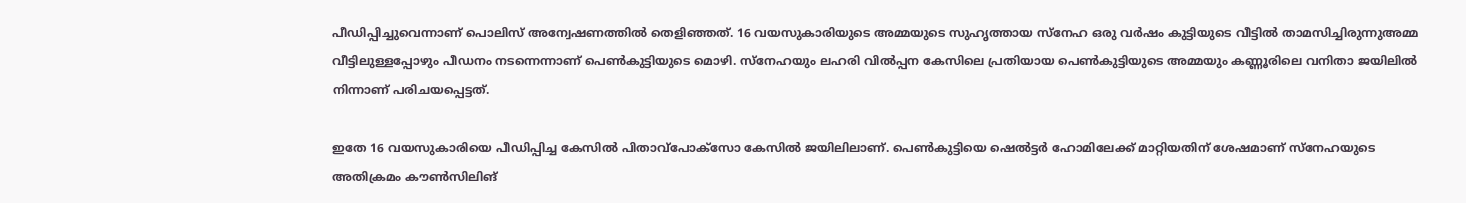പീഡിപ്പിച്ചുവെന്നാണ് പൊലിസ് അന്വേഷണത്തിൽ തെളിഞ്ഞത്. 16 വയസുകാരിയുടെ അമ്മയുടെ സുഹൃത്തായ സ്നേഹ ഒരു വർഷം കുട്ടിയുടെ വീട്ടിൽ താമസിച്ചിരുന്നുഅമ്മ വീട്ടിലുള്ളപ്പോഴും പീഡനം നടന്നെന്നാണ് പെൺകുട്ടിയുടെ മൊഴി. സ്നേഹയും ലഹരി വിൽപ്പന കേസിലെ പ്രതിയായ പെൺകുട്ടിയുടെ അമ്മയും കണ്ണൂരിലെ വനിതാ ജയിലിൽ നിന്നാണ് പരിചയപ്പെട്ടത്.

ഇതേ 16 വയസുകാരിയെ പീഡിപ്പിച്ച കേസിൽ പിതാവ്പോക്സോ കേസിൽ ജയിലിലാണ്. പെൺകുട്ടിയെ ഷെൽട്ടർ ഹോമിലേക്ക്‌ മാറ്റിയതിന് ശേഷമാണ് സ്നേഹയുടെ അതിക്രമം കൗൺസിലിങ്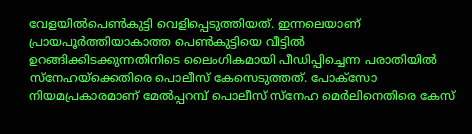വേളയിൽപെൺകുട്ടി വെളിപ്പെടുത്തിയത്. ഇന്നലെയാണ് പ്രായപൂർത്തിയാകാത്ത പെൺകുട്ടിയെ വീട്ടിൽ ഉറങ്ങിക്കിടക്കുന്നതിനിടെ ലൈംഗികമായി പീഡിപ്പിച്ചെന്ന പരാതിയിൽ സ്‌നേഹയ്ക്കെതിരെ പൊലീസ് കേസെടുത്തത്. പോക്സോ നിയമപ്രകാരമാണ് മേൽപ്പറമ്പ് പൊലീസ് സ്നേഹ മെർലിനെതിരെ കേസ്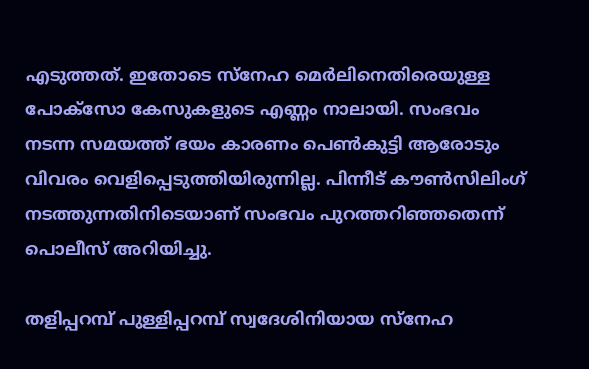എടുത്തത്. ഇതോടെ സ്നേഹ മെർലിനെതിരെയുള്ള പോക്സോ കേസുകളുടെ എണ്ണം നാലായി. സംഭവം നടന്ന സമയത്ത് ഭയം കാരണം പെൺകുട്ടി ആരോടും വിവരം വെളിപ്പെടുത്തിയിരുന്നില്ല. പിന്നീട് കൗൺസിലിംഗ് നടത്തുന്നതിനിടെയാണ് സംഭവം പുറത്തറിഞ്ഞതെന്ന് പൊലീസ് അറിയിച്ചു.

തളിപ്പറമ്പ് പുള്ളിപ്പറമ്പ് സ്വദേശിനിയായ സ്നേഹ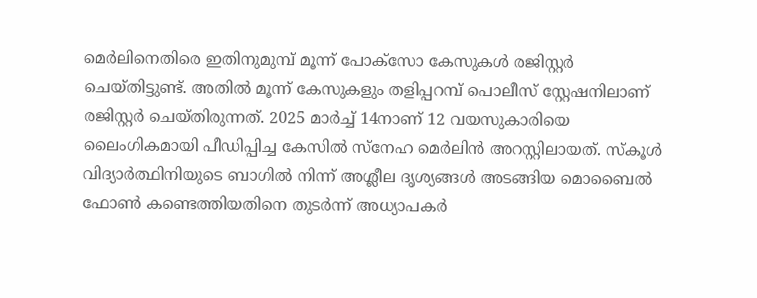മെർലിനെതിരെ ഇതിനുമുമ്പ് മൂന്ന് പോക്സോ കേസുകൾ രജിസ്റ്റർ ചെയ്തിട്ടുണ്ട്. അതിൽ മൂന്ന് കേസുകളും തളിപ്പറമ്പ് പൊലീസ് സ്റ്റേഷനിലാണ് രജിസ്റ്റർ ചെയ്തിരുന്നത്. 2025 മാർച്ച് 14നാണ് 12 വയസുകാരിയെ ലൈംഗികമായി പീഡിപ്പിച്ച കേസിൽ സ്നേഹ മെർലിൻ അറസ്റ്റിലായത്. സ്കൂൾ വിദ്യാർത്ഥിനിയുടെ ബാഗിൽ നിന്ന് അശ്ലീല ദൃശ്യങ്ങൾ അടങ്ങിയ മൊബൈൽ ഫോൺ കണ്ടെത്തിയതിനെ തുടർന്ന് അധ്യാപകർ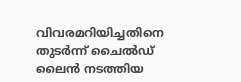വിവരമറിയിച്ചതിനെ തുടർന്ന് ചൈൽഡ് ലൈൻ നടത്തിയ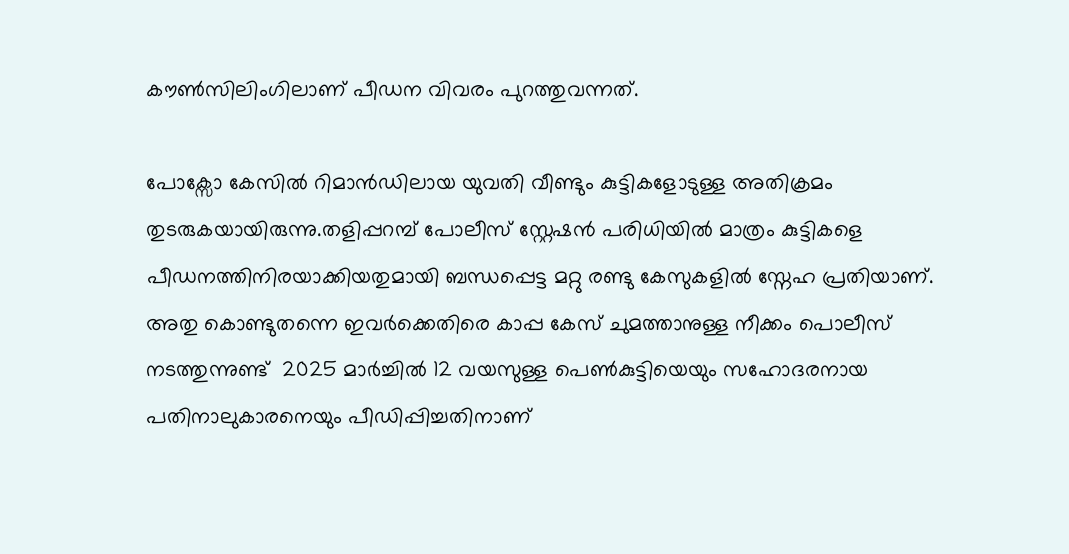കൗൺസിലിംഗിലാണ് പീഡന വിവരം പുറത്തുവന്നത്.

പോക്സോ കേസിൽ റിമാൻഡിലായ യുവതി വീണ്ടും കുട്ടികളോടുള്ള അതിക്രമം തുടരുകയായിരുന്നു.തളിപ്പറമ്പ് പോലീസ് സ്റ്റേഷൻ പരിധിയിൽ മാത്രം കുട്ടികളെ പീഡനത്തിനിരയാക്കിയതുമായി ബന്ധപ്പെട്ട മറ്റു രണ്ടു കേസുകളിൽ സ്നേഹ പ്രതിയാണ്. അതു കൊണ്ടുതന്നെ ഇവർക്കെതിരെ കാപ്പ കേസ് ചുമത്താനുള്ള നീക്കം പൊലീസ് നടത്തുന്നുണ്ട്  2025 മാർച്ചിൽ 12 വയസുള്ള പെൺകുട്ടിയെയും സഹോദരനായ പതിനാലുകാരനെയും പീഡിപ്പിച്ചതിനാണ്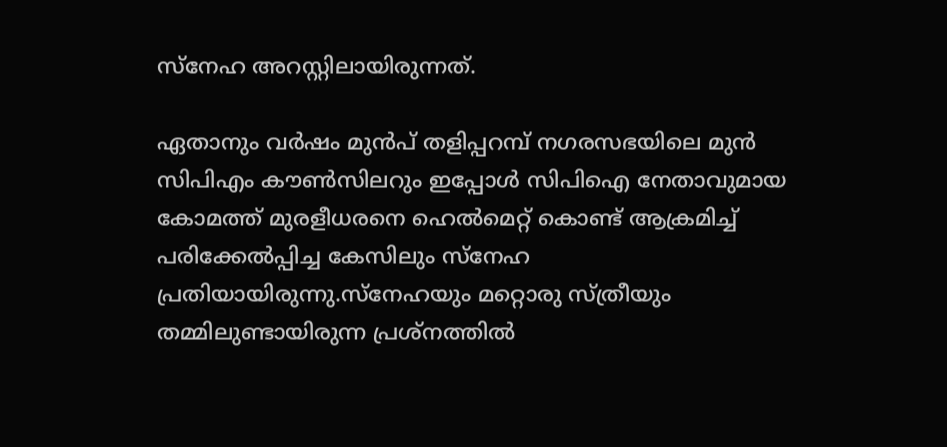സ്‌നേഹ അറസ്റ്റിലായിരുന്നത്.

ഏതാനും വർഷം മുൻപ് തളിപ്പറമ്പ് നഗരസഭയിലെ മുൻ സിപിഎം കൗൺസിലറും ഇപ്പോൾ സിപിഐ നേതാവുമായ കോമത്ത് മുരളീധരനെ ഹെൽമെറ്റ് കൊണ്ട് ആക്രമിച്ച് പരിക്കേൽപ്പിച്ച കേസിലും സ്നേഹ പ്രതിയായിരുന്നു.സ്നേഹയും മറ്റൊരു സ്ത്രീയും തമ്മിലുണ്ടായിരുന്ന പ്രശ്നത്തിൽ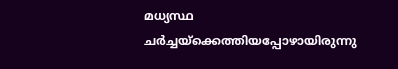മധ്യസ്ഥ ചർച്ചയ്ക്കെത്തിയപ്പോഴായിരുന്നു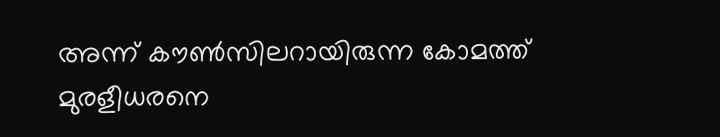അന്ന് കൗൺസിലറായിരുന്ന കോമത്ത് മുരളീധരനെ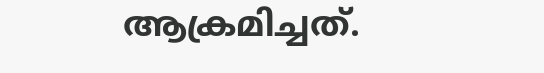ആക്രമിച്ചത്.